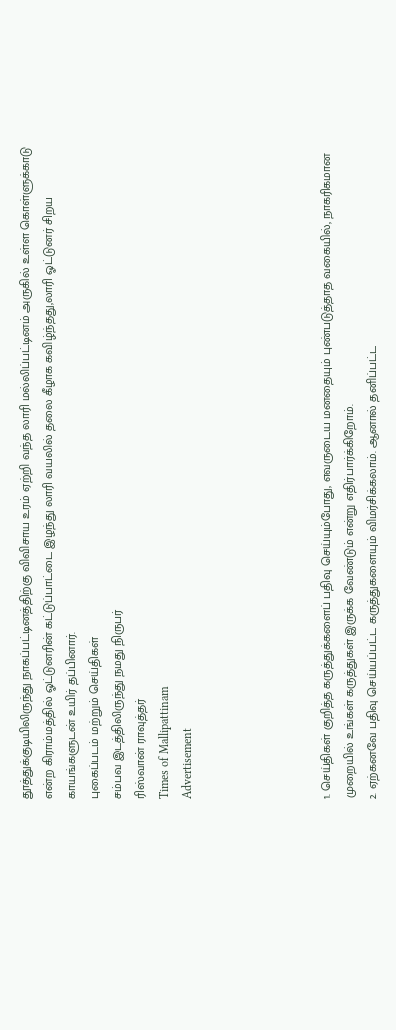தூத்துக்குடியிலிருந்து நாகப்பட்டினத்திற்கு விவிசாய உரம் ஏற்றி வந்த லாரி மல்லிப்பட்டினம் அருகில் உள்ள கொள்ளுக்காடு என்ற கிராம்மத்தில் ஓட்டுனரின் கட்டுப்பாட்டை இழந்து லாரி வயலில் தலை கீழாக கவிழ்ந்தது,லாரி ஓட்டுனர் சிறய காயங்களுடன் உயிர் தப்பினார்.
புகைப்படம் மற்றும் செய்திகள்
சம்பவ இடத்திலிருந்து நமது நிருபர்
ரிஸ்வான் ராவுத்தர்
Times of Mallipattinam
Advertisement





1. செய்திகள் குறித்த கருத்துக்களைப் பதிவு செய்யும்போது, எவருடைய மனதையும் புண்படுத்தாத வகையில், நாகரிகமான முறையில் உங்கள் கருத்துகள் இருக்க வேண்டும் என்று எதிர்பார்க்கிறோம்.
2. ஏற்கனவே பதிவு செய்யப்பட்ட கருத்துகளையும் விமர்சிக்கலாம். ஆனால் தனிப்பட்ட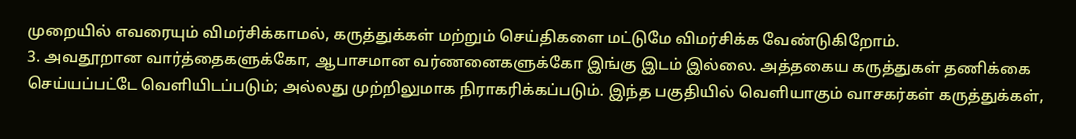முறையில் எவரையும் விமர்சிக்காமல், கருத்துக்கள் மற்றும் செய்திகளை மட்டுமே விமர்சிக்க வேண்டுகிறோம்.
3. அவதூறான வார்த்தைகளுக்கோ, ஆபாசமான வர்ணனைகளுக்கோ இங்கு இடம் இல்லை. அத்தகைய கருத்துகள் தணிக்கை செய்யப்பட்டே வெளியிடப்படும்; அல்லது முற்றிலுமாக நிராகரிக்கப்படும். இந்த பகுதியில் வெளியாகும் வாசகர்கள் கருத்துக்கள்,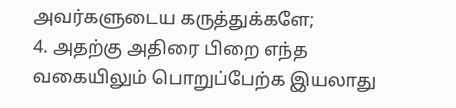அவர்களுடைய கருத்துக்களே;
4. அதற்கு அதிரை பிறை எந்த வகையிலும் பொறுப்பேற்க இயலாது